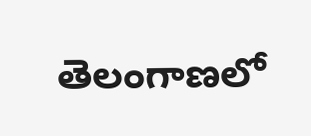తెలంగాణలో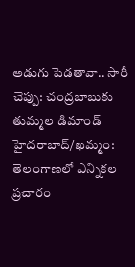అడుగు పెడతావా.. సారీ చెప్పు: చంద్రబాబుకు తుమ్మల డిమాండ్
హైదరాబాద్/ఖమ్మం: తెలంగాణలో ఎన్నికల ప్రచారం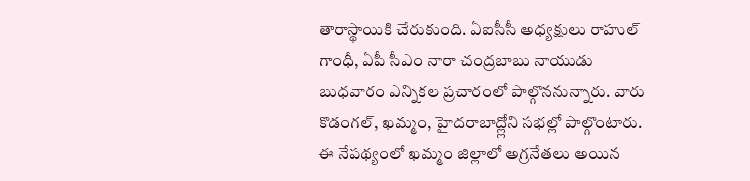తారాస్థాయికి చేరుకుంది. ఏఐసీసీ అధ్యక్షులు రాహుల్ గాంధీ, ఏపీ సీఎం నారా చంద్రబాబు నాయుడు బుధవారం ఎన్నికల ప్రచారంలో పాల్గొననున్నారు. వారు కొడంగల్, ఖమ్మం, హైదరాబాద్ల్లోని సభల్లో పాల్గొంటారు. ఈ నేపథ్యంలో ఖమ్మం జిల్లాలో అగ్రనేతలు అయిన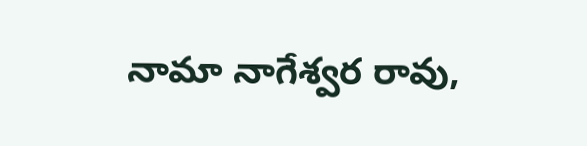నామా నాగేశ్వర రావు,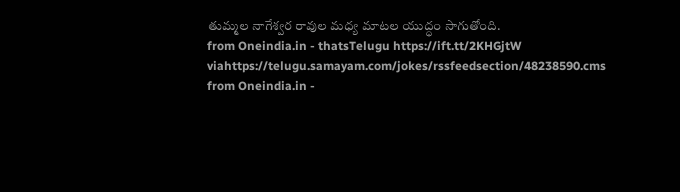తుమ్మల నాగేశ్వర రావుల మధ్య మాటల యుద్ధం సాగుతోంది.
from Oneindia.in - thatsTelugu https://ift.tt/2KHGjtW
viahttps://telugu.samayam.com/jokes/rssfeedsection/48238590.cms
from Oneindia.in -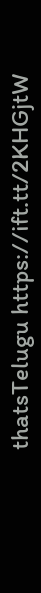thatsTelugu https://ift.tt/2KHGjtW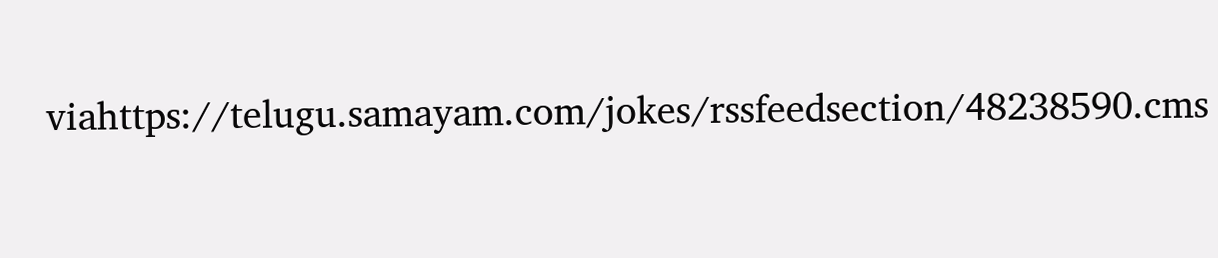viahttps://telugu.samayam.com/jokes/rssfeedsection/48238590.cms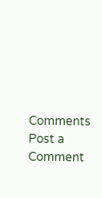Comments
Post a Comment